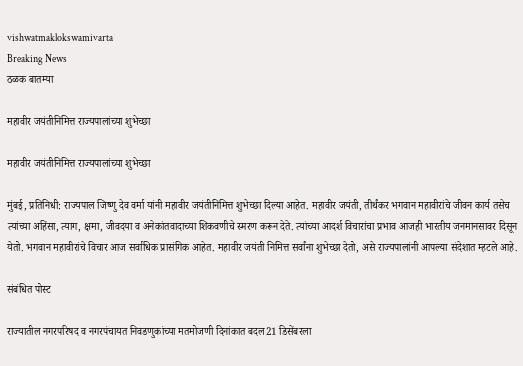vishwatmaklokswamivarta
Breaking News
ठळक बातम्या

महावीर जयंतीनिमित्त राज्यपालांच्या शुभेच्छा

महावीर जयंतीनिमित्त राज्यपालांच्या शुभेच्छा

मुंबई, प्रतिनिधी: राज्यपाल जिष्णु देव वर्मा यांनी महावीर जयंतीनिमित्त शुभेच्छा दिल्या आहेत. महावीर जयंती, तीर्थंकर भगवान महावीरांचे जीवन कार्य तसेच त्यांच्या अहिंसा, त्याग, क्षमा, जीवदया व अनेकांतवादाच्या शिकवणीचे स्मरण करून देते. त्यांच्या आदर्श विचारांचा प्रभाव आजही भारतीय जनमानसावर दिसून येतो. भगवान महावीरांचे विचार आज सर्वाधिक प्रासंगिक आहेत. महावीर जयंती निमित्त सर्वांना शुभेच्छा देतो, असे राज्यपालांनी आपल्या संदेशात म्हटले आहे.

संबंधित पोस्ट

राज्यातील नगरपरिषद व नगरपंचायत निवडणुकांच्या मतमोजणी दिनांकात बदल21 डिसेंबरला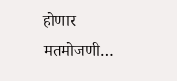होणार मतमोजणी…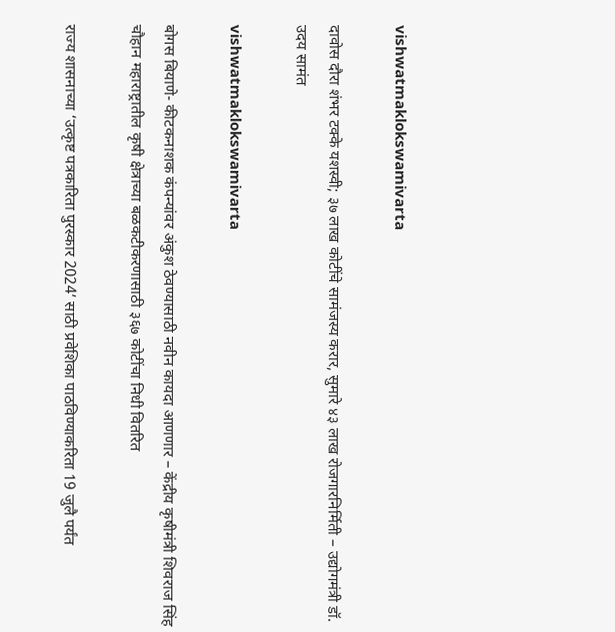vishwatmaklokswamivarta

दावोस दौरा शंभर टक्के यशस्वी; ३७ लाख कोटींचे सामंजस्य करार, सुमारे ४३ लाख रोजगारनिर्मिती – उद्योगमंत्री डॉ. उदय सामंत

vishwatmaklokswamivarta

बोगस बियाणे- कीटकनाशक कंपन्यांवर अंकुश ठेवण्यासाठी नवीन कायदा आणणार – केंद्रीय कृषीमंत्री शिवराज सिंह चौहान महाराष्ट्रातील कृषी क्षेत्राच्या बळकटीकरणासाठी ३६७ कोटींचा निधी वितरित

राज्य शासनाच्या ‘उत्कृष्ट पत्रकारिता पुरस्कार 2024’ साठी प्रवेशिका पाठविण्याकरिता 19 जुलै पर्यंत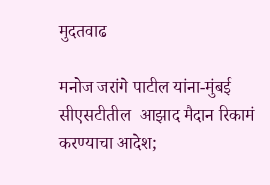मुदतवाढ

मनोज जरांगे पाटील यांना-मुंबई सीएसटीतील  आझाद मैदान रिकामं करण्याचा आदेश;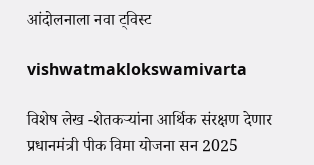आंदोलनाला नवा ट्विस्ट

vishwatmaklokswamivarta

विशेष लेख -शेतकऱ्यांना आर्थिक संरक्षण देणार प्रधानमंत्री पीक विमा योजना सन 2025